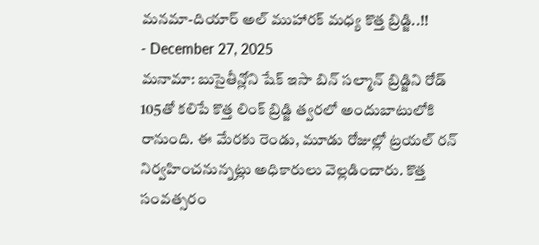మనమా-దియార్ అల్ ముహారక్ మధ్య కొత్త బ్రిడ్జి..!!
- December 27, 2025
మనామా: బుసైతీన్లోని షేక్ ఇసా బిన్ సల్మాన్ బ్రిడ్జిని రోడ్ 105తో కలిపే కొత్త లింక్ బ్రిడ్జి త్వరలో అందుబాటులోకి రానుంది. ఈ మేరకు రెండు, మూడు రోజుల్లో ట్రయల్ రన్ నిర్వహించనున్నట్లు అధికారులు వెల్లడించారు. కొత్త సంవత్సరం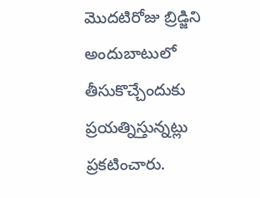మొదటిరోజు బ్రిడ్జిని అందుబాటులో తీసుకొచ్చేందుకు ప్రయత్నిస్తున్నట్లు ప్రకటించారు.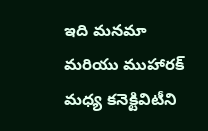ఇది మనమా మరియు ముహారక్ మధ్య కనెక్టివిటీని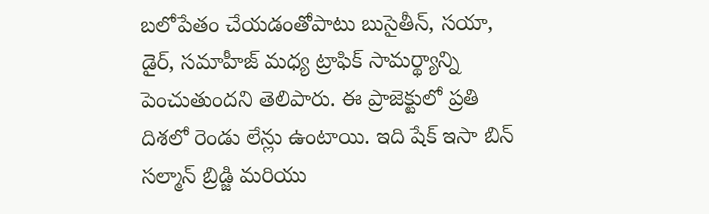బలోపేతం చేయడంతోపాటు బుసైతీన్, సయా, డైర్, సమాహీజ్ మధ్య ట్రాఫిక్ సామర్థ్యాన్ని పెంచుతుందని తెలిపారు. ఈ ప్రాజెక్టులో ప్రతి దిశలో రెండు లేన్లు ఉంటాయి. ఇది షేక్ ఇసా బిన్ సల్మాన్ బ్రిడ్జి మరియు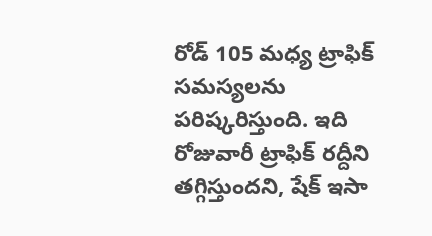రోడ్ 105 మధ్య ట్రాఫిక్ సమస్యలను పరిష్కరిస్తుంది. ఇది రోజువారీ ట్రాఫిక్ రద్దీని తగ్గిస్తుందని, షేక్ ఇసా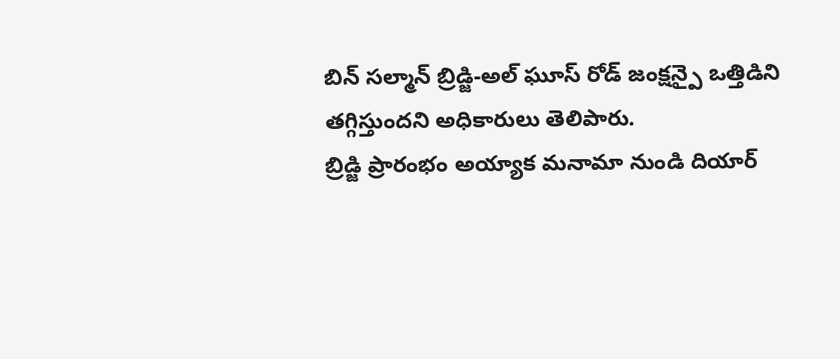బిన్ సల్మాన్ బ్రిడ్జి-అల్ ఘూస్ రోడ్ జంక్షన్పై ఒత్తిడిని తగ్గిస్తుందని అధికారులు తెలిపారు.
బ్రిడ్జి ప్రారంభం అయ్యాక మనామా నుండి దియార్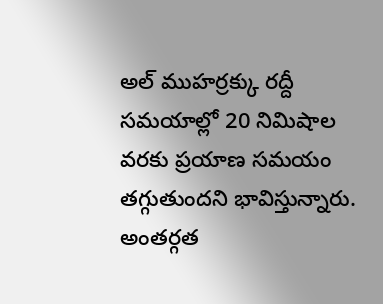అల్ ముహర్రక్కు రద్దీ సమయాల్లో 20 నిమిషాల వరకు ప్రయాణ సమయం తగ్గుతుందని భావిస్తున్నారు. అంతర్గత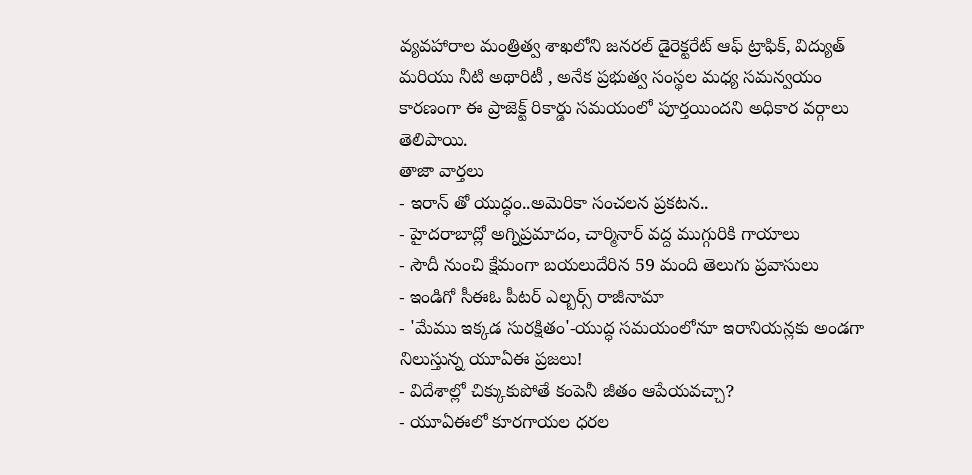వ్యవహారాల మంత్రిత్వ శాఖలోని జనరల్ డైరెక్టరేట్ ఆఫ్ ట్రాఫిక్, విద్యుత్ మరియు నీటి అథారిటీ , అనేక ప్రభుత్వ సంస్థల మధ్య సమన్వయం కారణంగా ఈ ప్రాజెక్ట్ రికార్డు సమయంలో పూర్తయిందని అధికార వర్గాలు తెలిపాయి.
తాజా వార్తలు
- ఇరాన్ తో యుద్ధం..అమెరికా సంచలన ప్రకటన..
- హైదరాబాద్లో అగ్నిప్రమాదం, చార్మినార్ వద్ద ముగ్గురికి గాయాలు
- సౌదీ నుంచి క్షేమంగా బయలుదేరిన 59 మంది తెలుగు ప్రవాసులు
- ఇండిగో సీఈఓ పీటర్ ఎల్బర్స్ రాజీనామా
- 'మేము ఇక్కడ సురక్షితం'-యుద్ధ సమయంలోనూ ఇరానియన్లకు అండగా నిలుస్తున్న యూఏఈ ప్రజలు!
- విదేశాల్లో చిక్కుకుపోతే కంపెనీ జీతం ఆపేయవచ్చా?
- యూఏఈలో కూరగాయల ధరల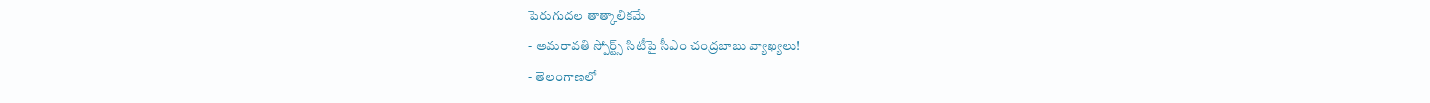పెరుగుదల తాత్కాలికమే
- అమరావతి స్పోర్ట్స్ సిటీపై సీఎం చంద్రబాబు వ్యాఖ్యలు!
- తెలంగాణలో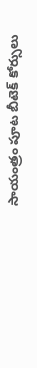సాయంత్రం పూట బీటెక్ కోర్సులు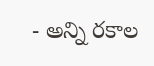- అన్ని రకాల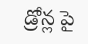డ్రోన్ల పై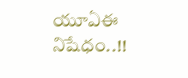యూఏఈ నిషేధం..!!